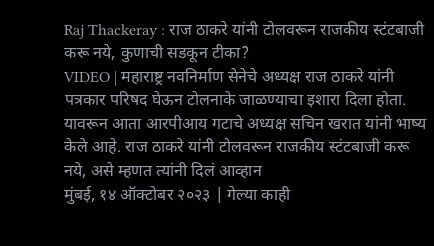Raj Thackeray : राज ठाकरे यांनी टोलवरून राजकीय स्टंटबाजी करू नये, कुणाची सडकून टीका?
VIDEO | महाराष्ट्र नवनिर्माण सेनेचे अध्यक्ष राज ठाकरे यांनी पत्रकार परिषद घेऊन टोलनाके जाळण्याचा इशारा दिला होता. यावरून आता आरपीआय गटाचे अध्यक्ष सचिन खरात यांनी भाष्य केले आहे. राज ठाकरे यांनी टोलवरून राजकीय स्टंटबाजी करू नये, असे म्हणत त्यांनी दिलं आव्हान
मुंबई, १४ ऑक्टोबर २०२३ | गेल्या काही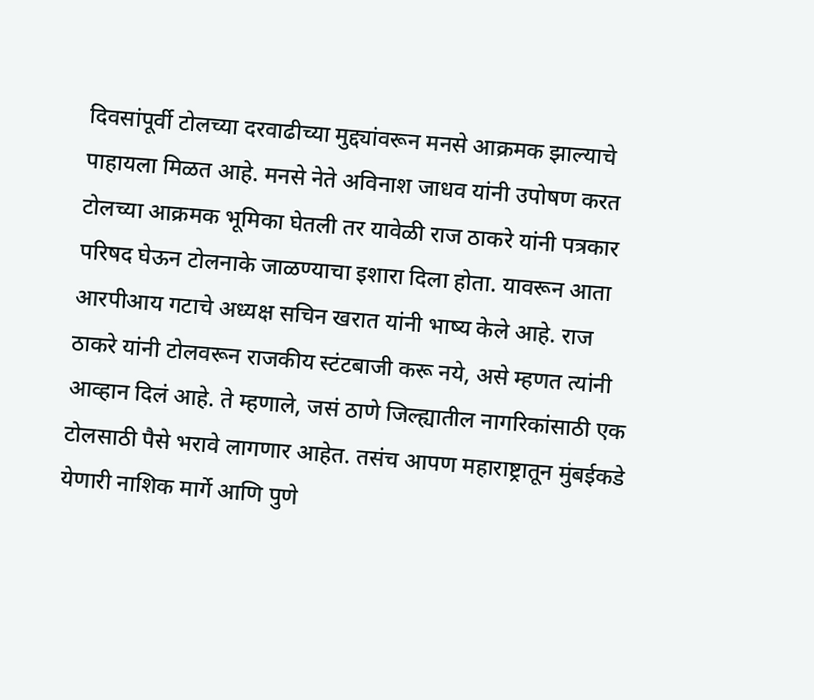दिवसांपूर्वी टोलच्या दरवाढीच्या मुद्द्यांवरून मनसे आक्रमक झाल्याचे पाहायला मिळत आहे. मनसे नेते अविनाश जाधव यांनी उपोषण करत टोलच्या आक्रमक भूमिका घेतली तर यावेळी राज ठाकरे यांनी पत्रकार परिषद घेऊन टोलनाके जाळण्याचा इशारा दिला होता. यावरून आता आरपीआय गटाचे अध्यक्ष सचिन खरात यांनी भाष्य केले आहे. राज ठाकरे यांनी टोलवरून राजकीय स्टंटबाजी करू नये, असे म्हणत त्यांनी आव्हान दिलं आहे. ते म्हणाले, जसं ठाणे जिल्ह्यातील नागरिकांसाठी एक टोलसाठी पैसे भरावे लागणार आहेत. तसंच आपण महाराष्ट्रातून मुंबईकडे येणारी नाशिक मार्गे आणि पुणे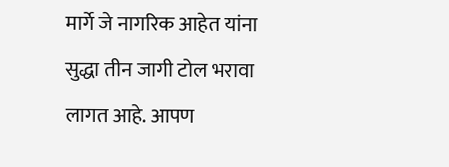मार्गे जे नागरिक आहेत यांना सुद्धा तीन जागी टोल भरावा लागत आहे. आपण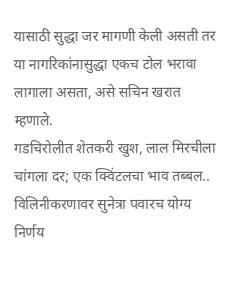यासाठी सुद्धा जर मागणी केली असती तर या नागरिकांनासुद्धा एकच टोल भरावा लागाला असता, असे सचिन खरात म्हणाले.
गडचिरोलीत शेतकरी खुश, लाल मिरचीला चांगला दर; एक क्विंटलचा भाव तब्बल..
विलिनीकरणावर सुनेत्रा पवारच योग्य निर्णय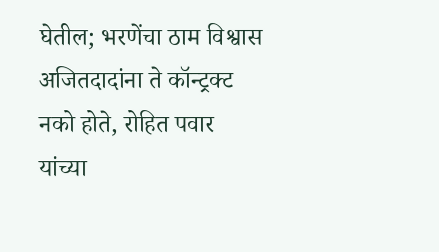घेतील; भरणेंचा ठाम विश्वास
अजितदादांना ते कॉन्ट्रक्ट नको होते, रोहित पवार यांच्या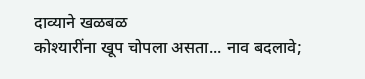दाव्याने खळबळ
कोश्यारींना खूप चोपला असता... नाव बदलावे;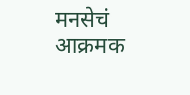मनसेचं आक्रमक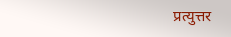प्रत्युत्तर